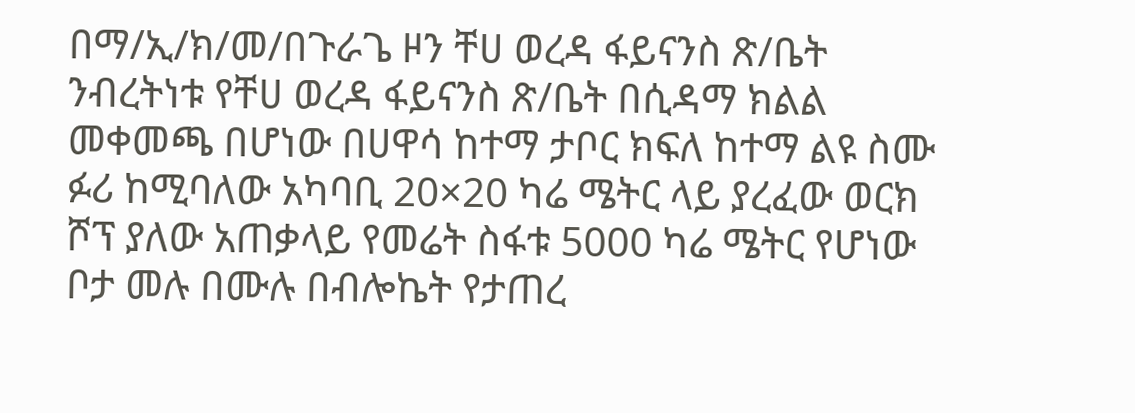በማ/ኢ/ክ/መ/በጉራጌ ዞን ቸሀ ወረዳ ፋይናንስ ጽ/ቤት ንብረትነቱ የቸሀ ወረዳ ፋይናንስ ጽ/ቤት በሲዳማ ክልል መቀመጫ በሆነው በሀዋሳ ከተማ ታቦር ክፍለ ከተማ ልዩ ስሙ ፉሪ ከሚባለው አካባቢ 20×20 ካሬ ሜትር ላይ ያረፈው ወርክ ሾፕ ያለው አጠቃላይ የመሬት ስፋቱ 5000 ካሬ ሜትር የሆነው ቦታ መሉ በሙሉ በብሎኬት የታጠረ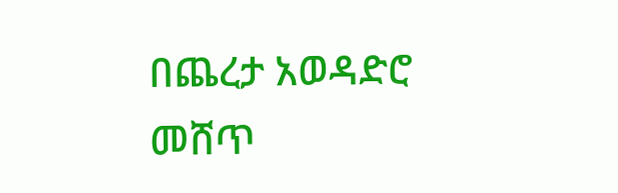በጨረታ አወዳድሮ መሸጥ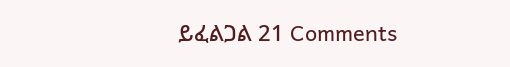ይፈልጋል 21 Comments